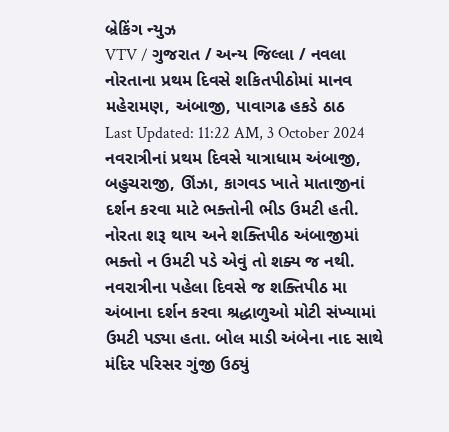બ્રેકિંગ ન્યુઝ
VTV / ગુજરાત / અન્ય જિલ્લા / નવલા નોરતાના પ્રથમ દિવસે શકિતપીઠોમાં માનવ મહેરામણ, અંબાજી, પાવાગઢ હકડે ઠાઠ
Last Updated: 11:22 AM, 3 October 2024
નવરાત્રીનાં પ્રથમ દિવસે યાત્રાધામ અંબાજી, બહુચરાજી, ઊંઝા, કાગવડ ખાતે માતાજીનાં દર્શન કરવા માટે ભક્તોની ભીડ ઉમટી હતી. નોરતા શરૂ થાય અને શક્તિપીઠ અંબાજીમાં ભક્તો ન ઉમટી પડે એવું તો શક્ય જ નથી. નવરાત્રીના પહેલા દિવસે જ શક્તિપીઠ મા અંબાના દર્શન કરવા શ્રદ્ધાળુઓ મોટી સંખ્યામાં ઉમટી પડ્યા હતા. બોલ માડી અંબેના નાદ સાથે મંદિર પરિસર ગુંજી ઉઠ્યું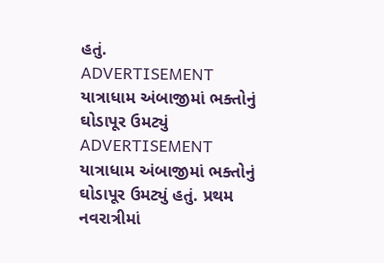હતું.
ADVERTISEMENT
યાત્રાધામ અંબાજીમાં ભક્તોનું ઘોડાપૂર ઉમટ્યું
ADVERTISEMENT
યાત્રાધામ અંબાજીમાં ભક્તોનું ઘોડાપૂર ઉમટ્યું હતું. પ્રથમ નવરાત્રીમાં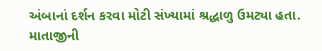અંબાનાં દર્શન કરવા મોટી સંખ્યામાં શ્રદ્ધાળુ ઉમટ્યા હતા. માતાજીની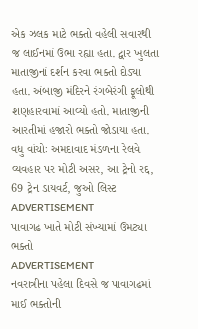એક ઝલક માટે ભક્તો વહેલી સવારથી જ લાઈનમાં ઉભા રહ્યા હતા. દ્વાર ખુલતા માતાજીનાં દર્શન કરવા ભક્તો દોડ્યા હતા. અંબાજી મંદિરને રંગબેરંગી ફૂલોથી શણહારવામાં આવ્યો હતો. માતાજીની આરતીમાં હજારો ભક્તો જોડાયા હતા.
વધુ વાંચોઃ અમદાવાદ મંડળના રેલવે વ્યવહાર પર મોટી અસર, આ ટ્રેનો રદ્દ, 69 ટ્રેન ડાયવર્ટ, જુઓ લિસ્ટ
ADVERTISEMENT
પાવાગઢ ખાતે મોટી સંખ્યામાં ઉમટ્યા ભક્તો
ADVERTISEMENT
નવરાત્રીના પહેલા દિવસે જ પાવાગઢમાં માઈ ભક્તોની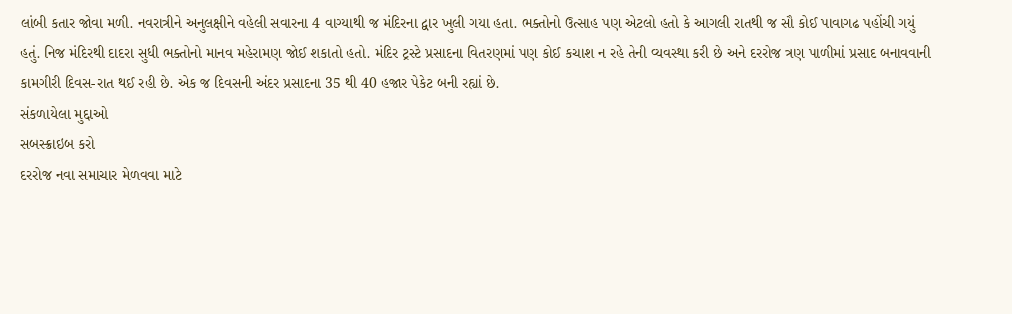લાંબી કતાર જોવા મળી. નવરાત્રીને અનુલક્ષીને વહેલી સવારના 4 વાગ્યાથી જ મંદિરના દ્વાર ખુલી ગયા હતા. ભક્તોનો ઉત્સાહ પણ એટલો હતો કે આગલી રાતથી જ સૌ કોઈ પાવાગઢ પહોંચી ગયું હતું. નિજ મંદિરથી દાદરા સુધી ભક્તોનો માનવ મહેરામણ જોઈ શકાતો હતો. મંદિર ટ્રસ્ટે પ્રસાદના વિતરણમાં પણ કોઈ કચાશ ન રહે તેની વ્યવસ્થા કરી છે અને દરરોજ ત્રણ પાળીમાં પ્રસાદ બનાવવાની કામગીરી દિવસ-રાત થઈ રહી છે. એક જ દિવસની અંદર પ્રસાદના 35 થી 40 હજાર પેકેટ બની રહ્યાં છે.
સંકળાયેલા મુદ્દાઓ
સબસ્ક્રાઇબ કરો
દરરોજ નવા સમાચાર મેળવવા માટે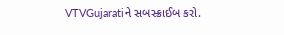VTVGujaratiને સબસ્ક્રાઈબ કરો.